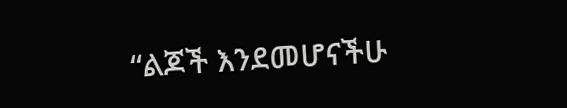“ልጆች እንደመሆናችሁ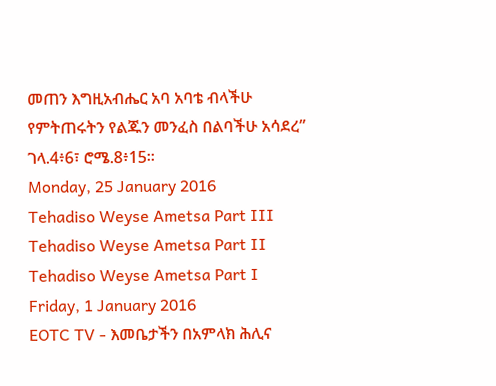መጠን እግዚአብሔር አባ አባቴ ብላችሁ የምትጠሩትን የልጁን መንፈስ በልባችሁ አሳደረ” ገላ.4፥6፣ ሮሜ.8፥15፡፡
Monday, 25 January 2016
Tehadiso Weyse Ametsa Part III
Tehadiso Weyse Ametsa Part II
Tehadiso Weyse Ametsa Part I
Friday, 1 January 2016
EOTC TV - እመቤታችን በአምላክ ሕሊና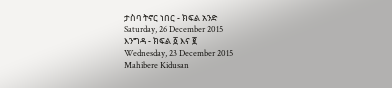ታስባ ትኖር ነበር - ክፍል አንድ
Saturday, 26 December 2015
እንግዳ - ክፍል ፩ እና ፪
Wednesday, 23 December 2015
Mahibere Kidusan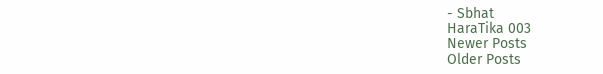- Sbhat
HaraTika 003
Newer Posts
Older Posts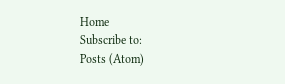Home
Subscribe to:
Posts (Atom)